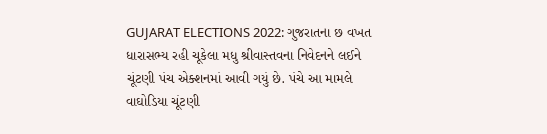GUJARAT ELECTIONS 2022: ગુજરાતના છ વખત ધારાસભ્ય રહી ચૂકેલા મધુ શ્રીવાસ્તવના નિવેદનને લઈને ચૂંટણી પંચ એક્શનમાં આવી ગયું છે. પંચે આ મામલે વાઘોડિયા ચૂંટણી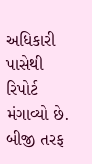અધિકારી પાસેથી રિપોર્ટ મંગાવ્યો છે. બીજી તરફ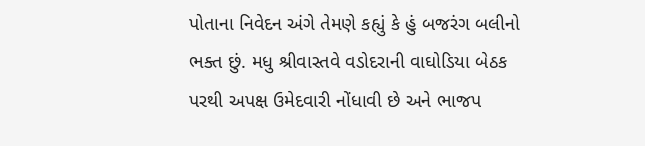પોતાના નિવેદન અંગે તેમણે કહ્યું કે હું બજરંગ બલીનો ભક્ત છું. મધુ શ્રીવાસ્તવે વડોદરાની વાઘોડિયા બેઠક પરથી અપક્ષ ઉમેદવારી નોંધાવી છે અને ભાજપ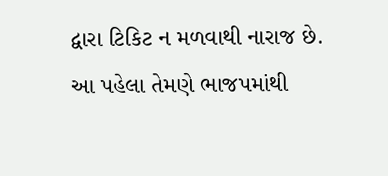દ્વારા ટિકિટ ન મળવાથી નારાજ છે. આ પહેલા તેમણે ભાજપમાંથી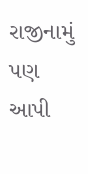રાજીનામું પણ આપી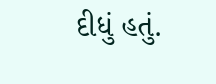દીધું હતું.